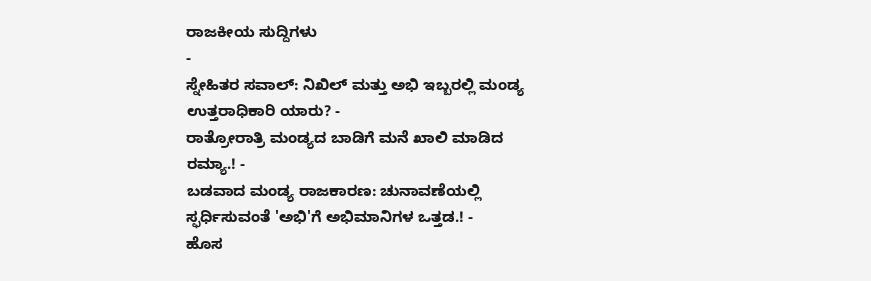ರಾಜಕೀಯ ಸುದ್ದಿಗಳು
-
ಸ್ನೇಹಿತರ ಸವಾಲ್: ನಿಖಿಲ್ ಮತ್ತು ಅಭಿ ಇಬ್ಬರಲ್ಲಿ ಮಂಡ್ಯ ಉತ್ತರಾಧಿಕಾರಿ ಯಾರು? -
ರಾತ್ರೋರಾತ್ರಿ ಮಂಡ್ಯದ ಬಾಡಿಗೆ ಮನೆ ಖಾಲಿ ಮಾಡಿದ ರಮ್ಯಾ.! -
ಬಡವಾದ ಮಂಡ್ಯ ರಾಜಕಾರಣ: ಚುನಾವಣೆಯಲ್ಲಿ ಸ್ಫರ್ಧಿಸುವಂತೆ 'ಅಭಿ'ಗೆ ಅಭಿಮಾನಿಗಳ ಒತ್ತಡ.! -
ಹೊಸ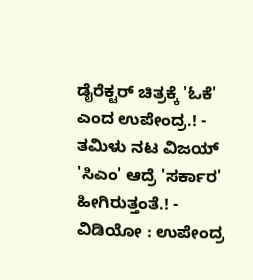ಡೈರೆಕ್ಟರ್ ಚಿತ್ರಕ್ಕೆ 'ಓಕೆ' ಎಂದ ಉಪೇಂದ್ರ.! -
ತಮಿಳು ನಟ ವಿಜಯ್ 'ಸಿಎಂ' ಆದ್ರೆ 'ಸರ್ಕಾರ' ಹೀಗಿರುತ್ತಂತೆ.! -
ವಿಡಿಯೋ : ಉಪೇಂದ್ರ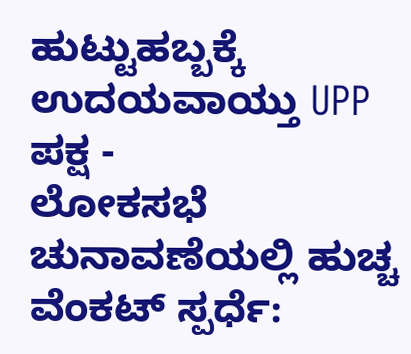ಹುಟ್ಟುಹಬ್ಬಕ್ಕೆ ಉದಯವಾಯ್ತು UPP ಪಕ್ಷ -
ಲೋಕಸಭೆ ಚುನಾವಣೆಯಲ್ಲಿ ಹುಚ್ಚ ವೆಂಕಟ್ ಸ್ಪರ್ಧೆ: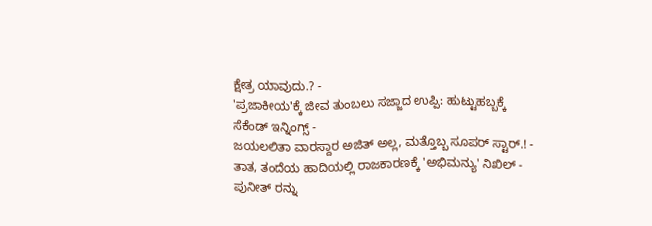ಕ್ಷೇತ್ರ ಯಾವುದು.? -
'ಪ್ರಜಾಕೀಯ'ಕ್ಕೆ ಜೀವ ತುಂಬಲು ಸಜ್ಜಾದ ಉಪ್ಪಿ: ಹುಟ್ಟುಹಬ್ಬಕ್ಕೆ ಸೆಕೆಂಡ್ ಇನ್ನಿಂಗ್ಸ್ -
ಜಯಲಲಿತಾ ವಾರಸ್ದಾರ ಅಜಿತ್ ಅಲ್ಲ, ಮತ್ತೊಬ್ಬ ಸೂಪರ್ ಸ್ಟಾರ್.! -
ತಾತ, ತಂದೆಯ ಹಾದಿಯಲ್ಲಿ ರಾಜಕಾರಣಕ್ಕೆ 'ಅಭಿಮನ್ಯು' ನಿಖಿಲ್ -
ಪುನೀತ್ ರನ್ನು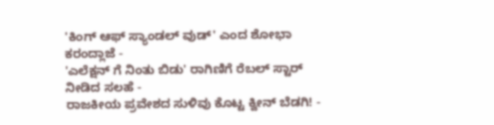'ಕಿಂಗ್ ಆಫ್ ಸ್ಯಾಂಡಲ್ ವುಡ್' ಎಂದ ಶೋಭಾ ಕರಂದ್ಲಾಜೆ -
'ಎಲೆಕ್ಷನ್ ಗೆ ನಿಂತು ಬಿಡು' ರಾಗಿಣಿಗೆ ರೆಬಲ್ ಸ್ಟಾರ್ ನೀಡಿದ ಸಲಹೆ -
ರಾಜಕೀಯ ಪ್ರವೇಶದ ಸುಳಿವು ಕೊಟ್ಟ ಕ್ವೀನ್ ಬೆಡಗಿ! -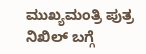ಮುಖ್ಯಮಂತ್ರಿ ಪುತ್ರ ನಿಖಿಲ್ ಬಗ್ಗೆ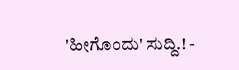'ಹೀಗೊಂದು' ಸುದ್ದಿ.! -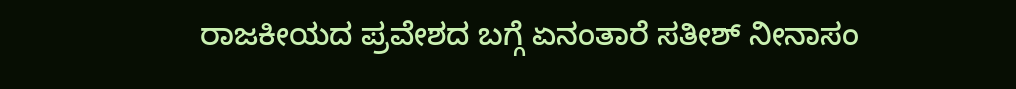ರಾಜಕೀಯದ ಪ್ರವೇಶದ ಬಗ್ಗೆ ಏನಂತಾರೆ ಸತೀಶ್ ನೀನಾಸಂ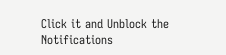Click it and Unblock the Notifications